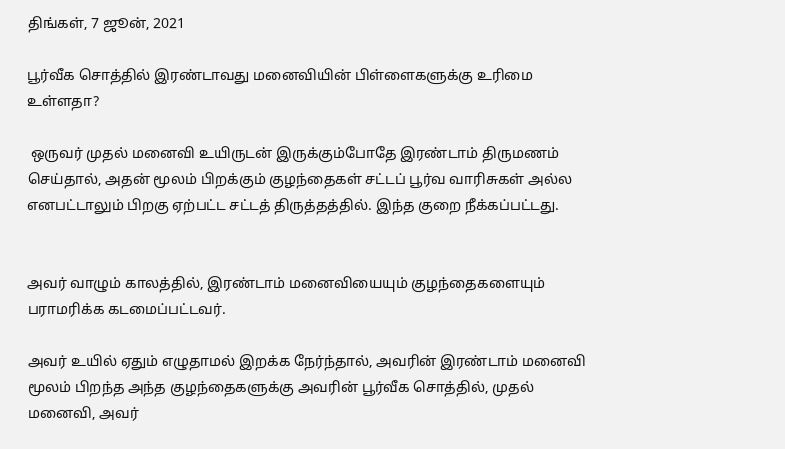திங்கள், 7 ஜூன், 2021

பூர்வீக சொத்தில் இரண்டாவது மனைவியின் பிள்ளைகளுக்கு உரிமை உள்ளதா?

 ஒருவர் முதல் மனைவி உயிருடன் இருக்கும்போதே இரண்டாம் திருமணம் செய்தால், அதன் மூலம் பிறக்கும் குழந்தைகள் சட்டப் பூர்வ வாரிசுகள் அல்ல எனபட்டாலும் பிறகு ஏற்பட்ட சட்டத் திருத்தத்தில். இந்த குறை நீக்கப்பட்டது.


அவர் வாழும் காலத்தில், இரண்டாம் மனைவியையும் குழந்தைகளையும் பராமரிக்க கடமைப்பட்டவர்.

அவர் உயில் ஏதும் எழுதாமல் இறக்க நேர்ந்தால், அவரின் இரண்டாம் மனைவி மூலம் பிறந்த அந்த குழந்தைகளுக்கு அவரின் பூர்வீக சொத்தில், முதல் மனைவி, அவர்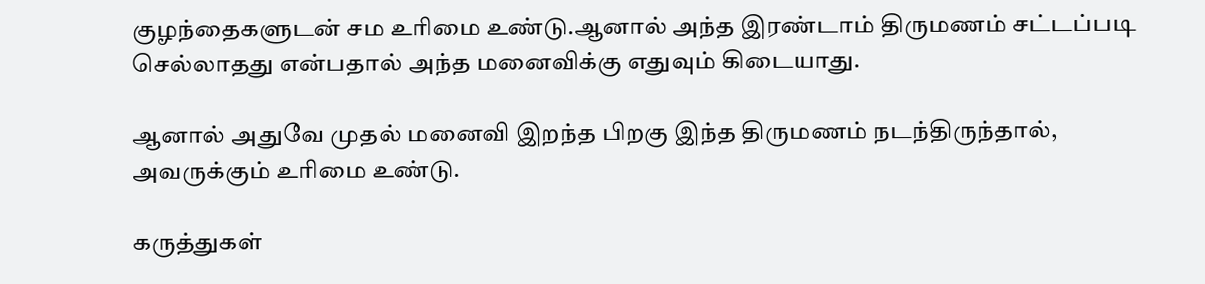குழந்தைகளுடன் சம உரிமை உண்டு.ஆனால் அந்த இரண்டாம் திருமணம் சட்டப்படி செல்லாதது என்பதால் அந்த மனைவிக்கு எதுவும் கிடையாது.

ஆனால் அதுவே முதல் மனைவி இறந்த பிறகு இந்த திருமணம் நடந்திருந்தால், அவருக்கும் உரிமை உண்டு.

கருத்துகள்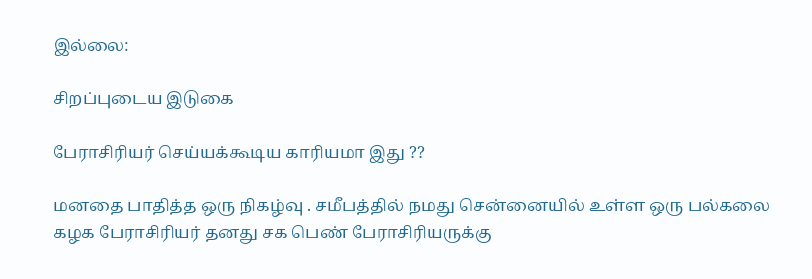இல்லை:

சிறப்புடைய இடுகை

பேராசிரியர் செய்யக்கூடிய காரியமா இது ??

மனதை பாதித்த ஒரு நிகழ்வு . சமீபத்தில் நமது சென்னையில் உள்ள ஒரு பல்கலை கழக பேராசிரியர் தனது சக பெண் பேராசிரியருக்கு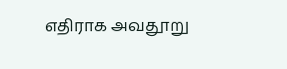எதிராக அவதூறு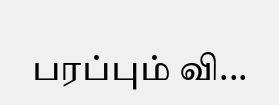பரப்பும் வி...